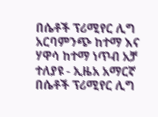በሴቶች ፕሪሚየር ሊግ አርባምንጭ ከተማ እና ሃዋሳ ከተማ ነጥብ አቻ ተለያዩ - ኢዜአ አማርኛ
በሴቶች ፕሪሚየር ሊግ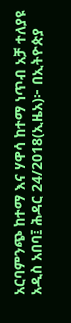አርባምንጭ ከተማ እና ሃዋሳ ከተማ ነጥብ አቻ ተለያዩ
አዲስ አበባ፤ ሕዳር 24/2018(ኢዜአ)፦ በኢትዮጵያ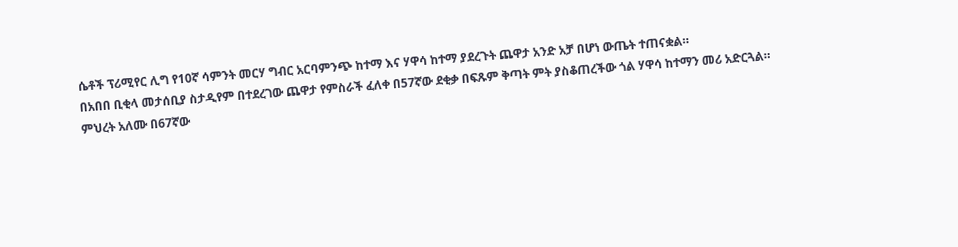ሴቶች ፕሪሚየር ሊግ የ10ኛ ሳምንት መርሃ ግብር አርባምንጭ ከተማ እና ሃዋሳ ከተማ ያደረጉት ጨዋታ አንድ አቻ በሆነ ውጤት ተጠናቋል።
በአበበ ቢቂላ መታሰቢያ ስታዲየም በተደረገው ጨዋታ የምስራች ፈለቀ በ57ኛው ደቂቃ በፍጹም ቅጣት ምት ያስቆጠረችው ጎል ሃዋሳ ከተማን መሪ አድርጓል።
ምህረት አለሙ በ67ኛው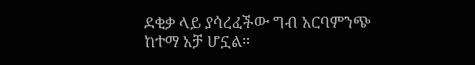ደቂቃ ላይ ያሳረፈችው ግብ አርባምንጭ ከተማ አቻ ሆኗል።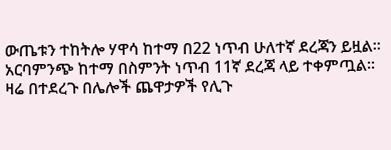ውጤቱን ተከትሎ ሃዋሳ ከተማ በ22 ነጥብ ሁለተኛ ደረጃን ይዟል። አርባምንጭ ከተማ በስምንት ነጥብ 11ኛ ደረጃ ላይ ተቀምጧል።
ዛሬ በተደረጉ በሌሎች ጨዋታዎች የሊጉ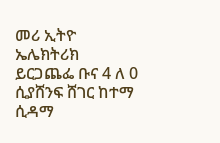መሪ ኢትዮ ኤሌክትሪክ ይርጋጨፌ ቡና 4 ለ 0 ሲያሸንፍ ሸገር ከተማ ሲዳማ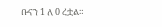ቡናን 1 ለ 0 ረቷል።